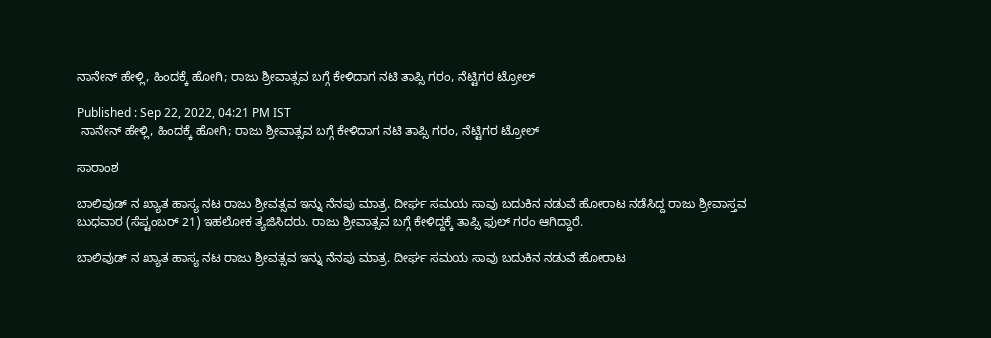ನಾನೇನ್ ಹೇಳ್ಲಿ, ಹಿಂದಕ್ಕೆ ಹೋಗಿ; ರಾಜು ಶ್ರೀವಾತ್ಸವ ಬಗ್ಗೆ ಕೇಳಿದಾಗ ನಟಿ ತಾಪ್ಸಿ ಗರಂ, ನೆಟ್ಟಿಗರ ಟ್ರೋಲ್

Published : Sep 22, 2022, 04:21 PM IST
 ನಾನೇನ್ ಹೇಳ್ಲಿ, ಹಿಂದಕ್ಕೆ ಹೋಗಿ; ರಾಜು ಶ್ರೀವಾತ್ಸವ ಬಗ್ಗೆ ಕೇಳಿದಾಗ ನಟಿ ತಾಪ್ಸಿ ಗರಂ, ನೆಟ್ಟಿಗರ ಟ್ರೋಲ್

ಸಾರಾಂಶ

ಬಾಲಿವುಡ್ ‌ನ ಖ್ಯಾತ ಹಾಸ್ಯ ನಟ ರಾಜು ಶ್ರೀವತ್ಸವ ಇನ್ನು ನೆನಪು ಮಾತ್ರ. ದೀರ್ಘ ಸಮಯ ಸಾವು ಬದುಕಿನ ನಡುವೆ ಹೋರಾಟ ನಡೆಸಿದ್ದ ರಾಜು ಶ್ರೀವಾಸ್ತವ ಬುಧವಾರ (ಸೆಪ್ಟಂಬರ್ 21) ಇಹಲೋಕ ತ್ಯಜಿಸಿದರು. ರಾಜು ಶ್ರೀವಾತ್ಸವ ಬಗ್ಗೆ ಕೇಳಿದ್ದಕ್ಕೆ ತಾಪ್ಸಿ ಫುಲ್ ಗರಂ ಆಗಿದ್ದಾರೆ.

ಬಾಲಿವುಡ್ ‌ನ ಖ್ಯಾತ ಹಾಸ್ಯ ನಟ ರಾಜು ಶ್ರೀವತ್ಸವ ಇನ್ನು ನೆನಪು ಮಾತ್ರ. ದೀರ್ಘ ಸಮಯ ಸಾವು ಬದುಕಿನ ನಡುವೆ ಹೋರಾಟ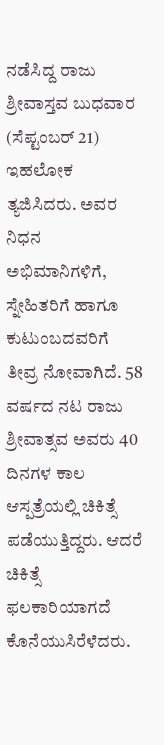ನಡೆಸಿದ್ದ ರಾಜು ಶ್ರೀವಾಸ್ತವ ಬುಧವಾರ (ಸೆಪ್ಟಂಬರ್ 21) ಇಹಲೋಕ ತ್ಯಜಿಸಿದರು. ಅವರ ನಿಧನ ಅಭಿಮಾನಿಗಳಿಗೆ, ಸ್ನೇಹಿತರಿಗೆ ಹಾಗೂ ಕುಟುಂಬದವರಿಗೆ ತೀವ್ರ ನೋವಾಗಿದೆ. 58 ವರ್ಷದ ನಟ ರಾಜು ಶ್ರೀವಾತ್ಸವ ಅವರು 40 ದಿನಗಳ ಕಾಲ ಆಸ್ಪತ್ರೆಯಲ್ಲಿ ಚಿಕಿತ್ಸೆ ಪಡೆಯುತ್ತಿದ್ದರು. ಆದರೆ ಚಿಕಿತ್ಸೆ ಫಲಕಾರಿಯಾಗದೆ ಕೊನೆಯುಸಿರೆಳೆದರು.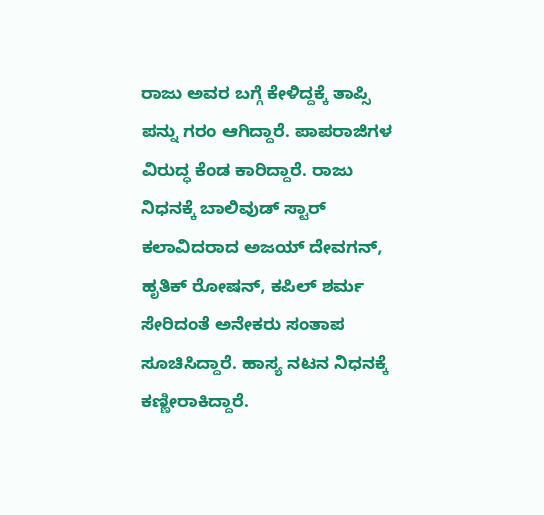ರಾಜು ಅವರ ಬಗ್ಗೆ ಕೇಳಿದ್ದಕ್ಕೆ ತಾಪ್ಸಿ ಪನ್ನು ಗರಂ ಆಗಿದ್ದಾರೆ. ಪಾಪರಾಜಿಗಳ ವಿರುದ್ಧ ಕೆಂಡ ಕಾರಿದ್ದಾರೆ. ರಾಜು ನಿಧನಕ್ಕೆ ಬಾಲಿವುಡ್ ಸ್ಟಾರ್ ಕಲಾವಿದರಾದ ಅಜಯ್ ದೇವಗನ್, ಹೃತಿಕ್ ರೋಷನ್, ಕಪಿಲ್ ಶರ್ಮ ಸೇರಿದಂತೆ ಅನೇಕರು ಸಂತಾಪ ಸೂಚಿಸಿದ್ದಾರೆ. ಹಾಸ್ಯ ನಟನ ನಿಧನಕ್ಕೆ ಕಣ್ಣೀರಾಕಿದ್ದಾರೆ.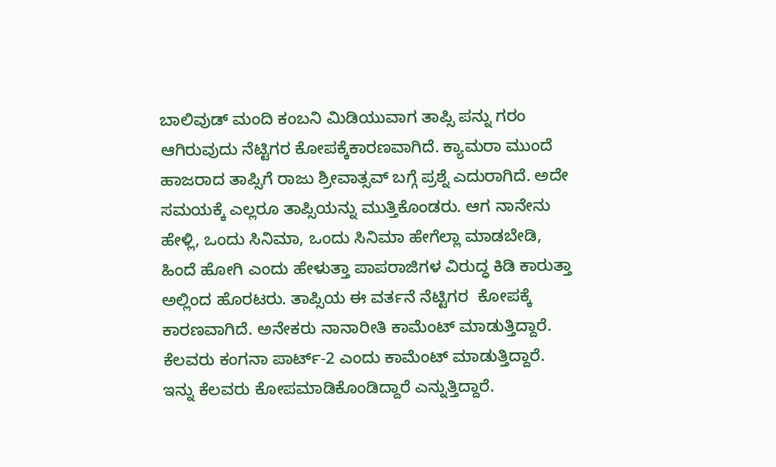ಬಾಲಿವುಡ್ ಮಂದಿ ಕಂಬನಿ ಮಿಡಿಯುವಾಗ ತಾಪ್ಸಿ ಪನ್ನು ಗರಂ ಆಗಿರುವುದು ನೆಟ್ಟಿಗರ ಕೋಪಕ್ಕೆಕಾರಣವಾಗಿದೆ. ಕ್ಯಾಮರಾ ಮುಂದೆ ಹಾಜರಾದ ತಾಪ್ಸಿಗೆ ರಾಜು ಶ್ರೀವಾತ್ಸವ್ ಬಗ್ಗೆ ಪ್ರಶ್ನೆ ಎದುರಾಗಿದೆ. ಅದೇ ಸಮಯಕ್ಕೆ ಎಲ್ಲರೂ ತಾಪ್ಸಿಯನ್ನು ಮುತ್ತಿಕೊಂಡರು. ಆಗ ನಾನೇನು ಹೇಳ್ಲಿ, ಒಂದು ಸಿನಿಮಾ, ಒಂದು ಸಿನಿಮಾ ಹೇಗೆಲ್ಲಾ ಮಾಡಬೇಡಿ, ಹಿಂದೆ ಹೋಗಿ ಎಂದು ಹೇಳುತ್ತಾ ಪಾಪರಾಜಿಗಳ ವಿರುದ್ಧ ಕಿಡಿ ಕಾರುತ್ತಾ ಅಲ್ಲಿಂದ ಹೊರಟರು. ತಾಪ್ಸಿಯ ಈ ವರ್ತನೆ ನೆಟ್ಟಿಗರ  ಕೋಪಕ್ಕೆ ಕಾರಣವಾಗಿದೆ. ಅನೇಕರು ನಾನಾರೀತಿ ಕಾಮೆಂಟ್ ಮಾಡುತ್ತಿದ್ದಾರೆ. ಕೆಲವರು ಕಂಗನಾ ಪಾರ್ಟ್-2 ಎಂದು ಕಾಮೆಂಟ್ ಮಾಡುತ್ತಿದ್ದಾರೆ. ಇನ್ನು ಕೆಲವರು ಕೋಪಮಾಡಿಕೊಂಡಿದ್ದಾರೆ ಎನ್ನುತ್ತಿದ್ದಾರೆ.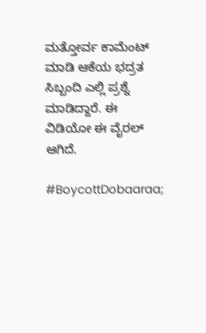ಮತ್ತೋರ್ವ ಕಾಮೆಂಟ್ ಮಾಡಿ ಆಕೆಯ ಭದ್ರತ ಸಿಬ್ಬಂದಿ ಎಲ್ಲಿ ಪ್ರಶ್ನೆ ಮಾಡಿದ್ದಾರೆ. ಈ ವಿಡಿಯೋ ಈ ವೈರಲ್ ಆಗಿದೆ.

#BoycottDobaaraa;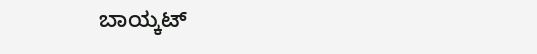ಬಾಯ್ಕಟ್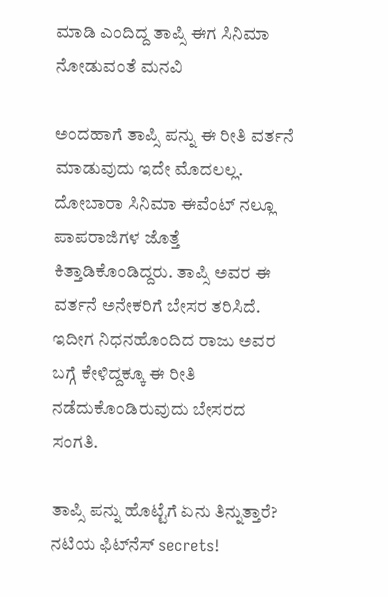ಮಾಡಿ ಎಂದಿದ್ದ ತಾಪ್ಸಿ ಈಗ ಸಿನಿಮಾ ನೋಡುವಂತೆ ಮನವಿ

ಅಂದಹಾಗೆ ತಾಪ್ಸಿ ಪನ್ನು ಈ ರೀತಿ ವರ್ತನೆ ಮಾಡುವುದು ಇದೇ ಮೊದಲಲ್ಲ. ದೋಬಾರಾ ಸಿನಿಮಾ ಈವೆಂಟ್ ನಲ್ಲೂ ಪಾಪರಾಜಿಗಳ ಜೊತ್ತೆ ಕಿತ್ತಾಡಿಕೊಂಡಿದ್ದರು. ತಾಪ್ಸಿ ಅವರ ಈ ವರ್ತನೆ ಅನೇಕರಿಗೆ ಬೇಸರ ತರಿಸಿದೆ. ಇದೀಗ ನಿಧನಹೊಂದಿದ ರಾಜು ಅವರ ಬಗ್ಗೆ ಕೇಳಿದ್ದಕ್ಕೂ ಈ ರೀತಿ ನಡೆದುಕೊಂಡಿರುವುದು ಬೇಸರದ ಸಂಗತಿ.

ತಾಪ್ಸಿ ಪನ್ನು ಹೊಟ್ಟೆಗೆ ಏನು ತಿನ್ನುತ್ತಾರೆ? ನಟಿಯ ಫಿಟ್‌ನೆಸ್ secrets!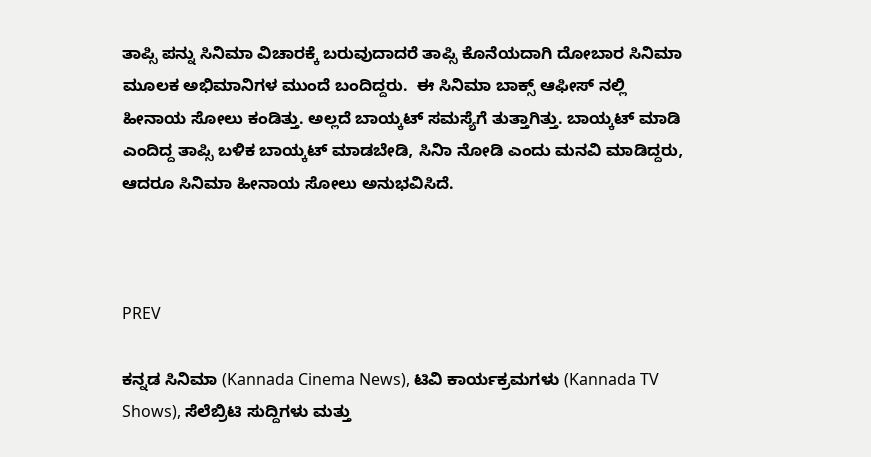ತಾಪ್ಸಿ ಪನ್ನು ಸಿನಿಮಾ ವಿಚಾರಕ್ಕೆ ಬರುವುದಾದರೆ ತಾಪ್ಸಿ ಕೊನೆಯದಾಗಿ ದೋಬಾರ ಸಿನಿಮಾ ಮೂಲಕ ಅಭಿಮಾನಿಗಳ ಮುಂದೆ ಬಂದಿದ್ದರು.  ಈ ಸಿನಿಮಾ ಬಾಕ್ಸ್ ಆಫೀಸ್ ನಲ್ಲಿ ಹೀನಾಯ ಸೋಲು ಕಂಡಿತ್ತು. ಅಲ್ಲದೆ ಬಾಯ್ಕಟ್ ಸಮಸ್ಯೆಗೆ ತುತ್ತಾಗಿತ್ತು. ಬಾಯ್ಕಟ್ ಮಾಡಿ ಎಂದಿದ್ದ ತಾಪ್ಸಿ ಬಳಿಕ ಬಾಯ್ಕಟ್ ಮಾಡಬೇಡಿ, ಸಿನಿಾ ನೋಡಿ ಎಂದು ಮನವಿ ಮಾಡಿದ್ದರು, ಆದರೂ ಸಿನಿಮಾ ಹೀನಾಯ ಸೋಲು ಅನುಭವಿಸಿದೆ.



PREV

ಕನ್ನಡ ಸಿನಿಮಾ (Kannada Cinema News), ಟಿವಿ ಕಾರ್ಯಕ್ರಮಗಳು (Kannada TV Shows), ಸೆಲೆಬ್ರಿಟಿ ಸುದ್ದಿಗಳು ಮತ್ತು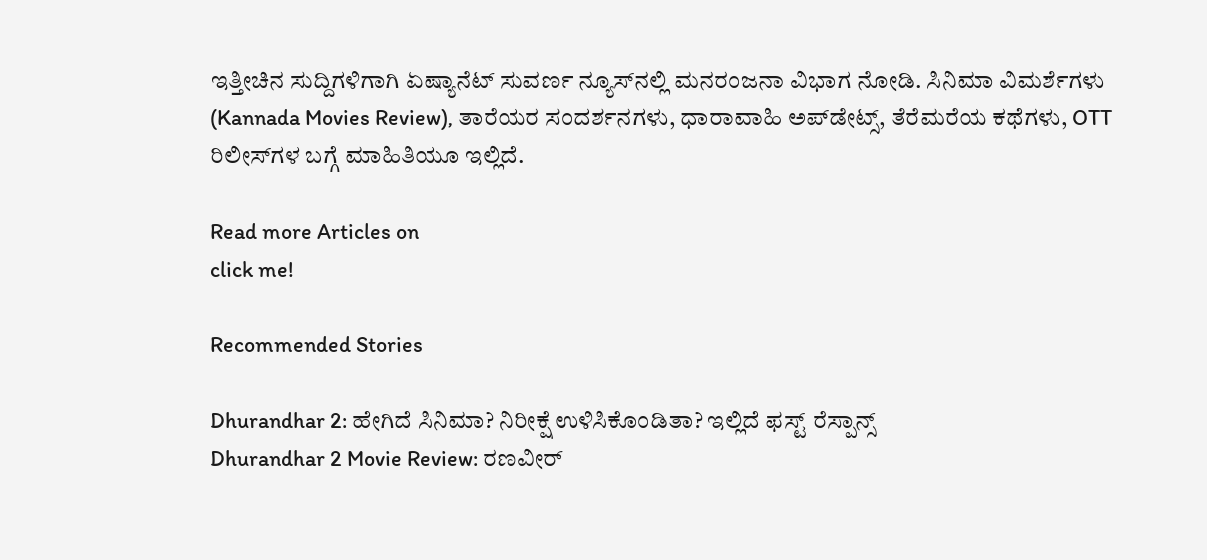ಇತ್ತೀಚಿನ ಸುದ್ದಿಗಳಿಗಾಗಿ ಏಷ್ಯಾನೆಟ್ ಸುವರ್ಣ ನ್ಯೂಸ್‌ನಲ್ಲಿ ಮನರಂಜನಾ ವಿಭಾಗ ನೋಡಿ. ಸಿನಿಮಾ ವಿಮರ್ಶೆಗಳು (Kannada Movies Review), ತಾರೆಯರ ಸಂದರ್ಶನಗಳು, ಧಾರಾವಾಹಿ ಅಪ್‌ಡೇಟ್ಸ್‌, ತೆರೆಮರೆಯ ಕಥೆಗಳು, OTT ರಿಲೀಸ್‌ಗಳ ಬಗ್ಗೆ ಮಾಹಿತಿಯೂ ಇಲ್ಲಿದೆ.

Read more Articles on
click me!

Recommended Stories

Dhurandhar 2: ಹೇಗಿದೆ ಸಿನಿಮಾ? ನಿರೀಕ್ಷೆ ಉಳಿಸಿಕೊಂಡಿತಾ? ಇಲ್ಲಿದೆ ಫಸ್ಟ್ ರೆಸ್ಪಾನ್ಸ್
Dhurandhar 2 Movie Review: ರಣವೀರ್‌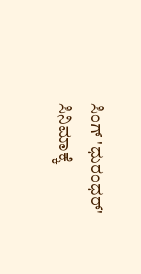ಸಿಂಗ್ ‌'ಧುರಂಧರ್' ಸಿನಿಮಾಕ್ಕೆ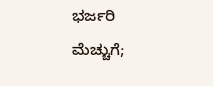ಭರ್ಜರಿ ಮೆಚ್ಚುಗೆ;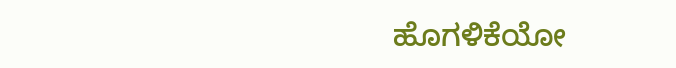ಹೊಗಳಿಕೆಯೋ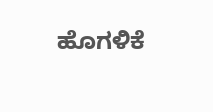ಹೊಗಳಿಕೆ